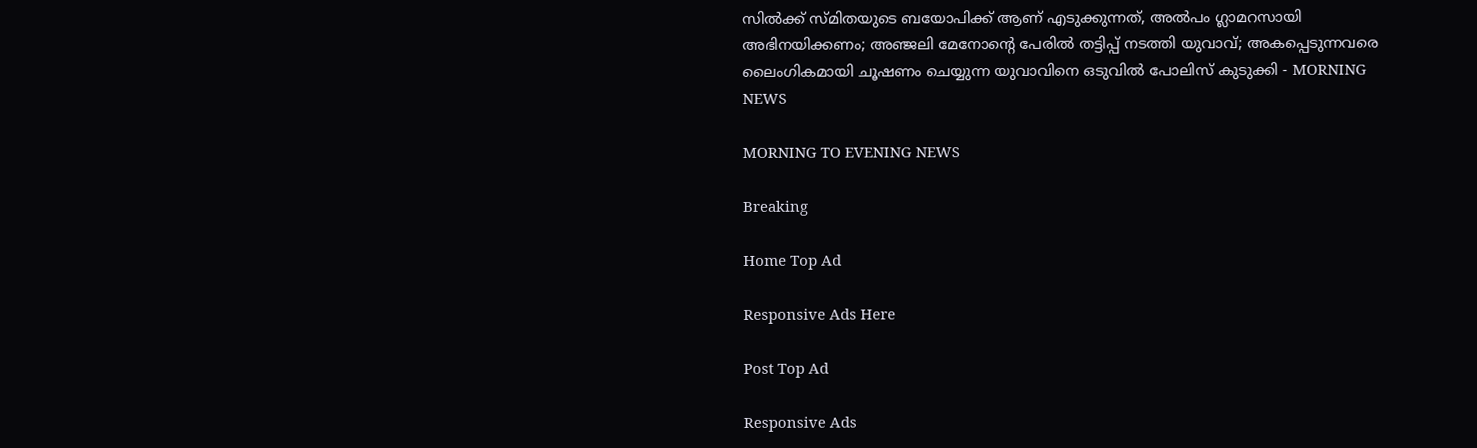സില്‍ക്ക് സ്മിതയുടെ ബയോപിക്ക് ആണ് എടുക്കുന്നത്, അല്‍പം ഗ്ലാമറസായി അഭിനയിക്കണം; അഞ്ജലി മേനോന്റെ പേരില്‍ തട്ടിപ്പ് നടത്തി യുവാവ്; അകപ്പെടുന്നവരെ ലൈംഗികമായി ചൂഷണം ചെയ്യുന്ന യുവാവിനെ ഒടുവില്‍ പോലിസ് കുടുക്കി - MORNING NEWS

MORNING TO EVENING NEWS

Breaking

Home Top Ad

Responsive Ads Here

Post Top Ad

Responsive Ads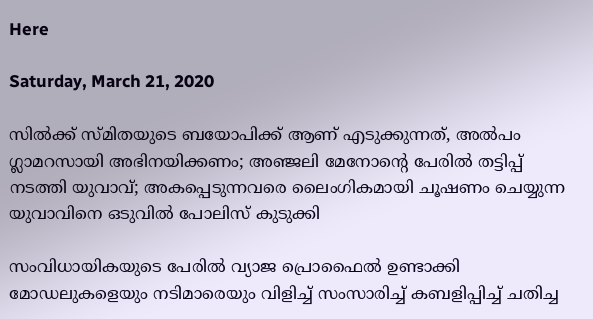Here

Saturday, March 21, 2020

സില്‍ക്ക് സ്മിതയുടെ ബയോപിക്ക് ആണ് എടുക്കുന്നത്, അല്‍പം ഗ്ലാമറസായി അഭിനയിക്കണം; അഞ്ജലി മേനോന്റെ പേരില്‍ തട്ടിപ്പ് നടത്തി യുവാവ്; അകപ്പെടുന്നവരെ ലൈംഗികമായി ചൂഷണം ചെയ്യുന്ന യുവാവിനെ ഒടുവില്‍ പോലിസ് കുടുക്കി

സംവിധായികയുടെ പേരില്‍ വ്യാജ പ്രൊഫൈല്‍ ഉണ്ടാക്കി മോഡലുകളെയും നടിമാരെയും വിളിച്ച് സംസാരിച്ച് കബളിപ്പിച്ച് ചതിച്ച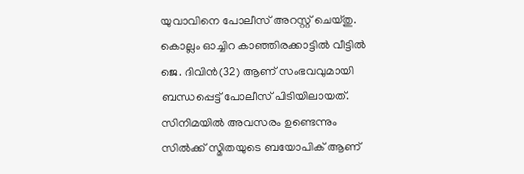യുവാവിനെ പോലീസ് അറസ്റ്റ് ചെയ്തു. കൊല്ലം ഓച്ചിറ കാഞ്ഞിരക്കാട്ടില്‍ വീട്ടില്‍ ജെ. ദിവിന്‍(32) ആണ് സംഭവവുമായി ബന്ധപ്പെട്ട് പോലീസ് പിടിയിലായത്. സിനിമയില്‍ അവസരം ഉണ്ടെന്നും സില്‍ക്ക് സ്മിതയുടെ ബയോപിക് ആണ്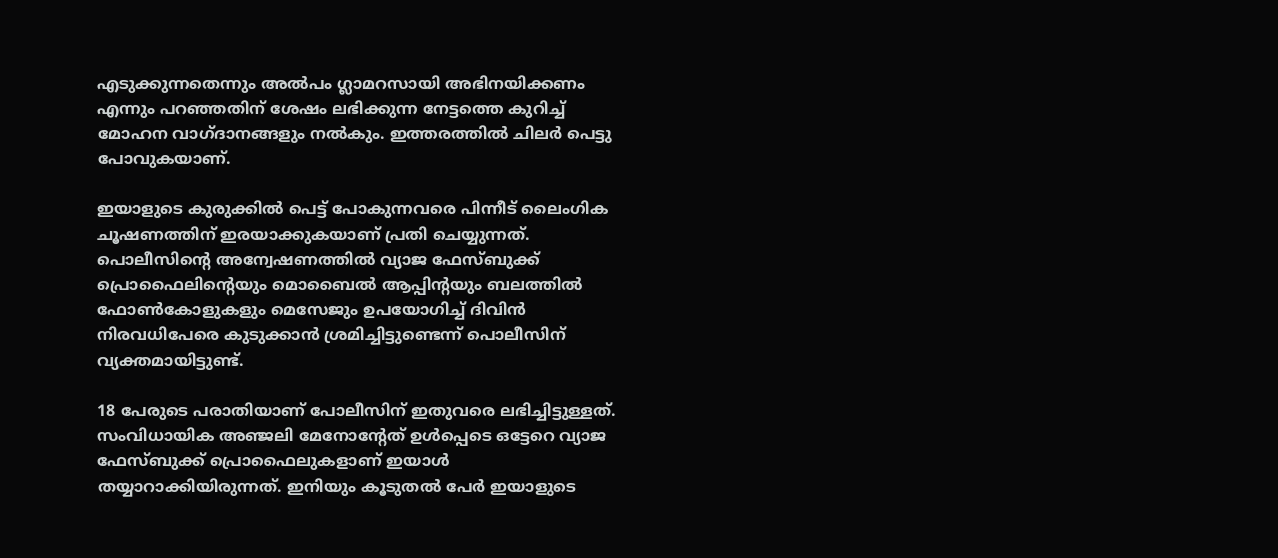എടുക്കുന്നതെന്നും അല്‍പം ഗ്ലാമറസായി അഭിനയിക്കണം എന്നും പറഞ്ഞതിന് ശേഷം ലഭിക്കുന്ന നേട്ടത്തെ കുറിച്ച് മോഹന വാഗ്ദാനങ്ങളും നല്‍കും. ഇത്തരത്തില്‍ ചിലര്‍ പെട്ടു പോവുകയാണ്.

ഇയാളുടെ കുരുക്കില്‍ പെട്ട് പോകുന്നവരെ പിന്നീട് ലൈംഗിക ചൂഷണത്തിന് ഇരയാക്കുകയാണ് പ്രതി ചെയ്യുന്നത്. പൊലീസിന്റെ അന്വേഷണത്തില്‍ വ്യാജ ഫേസ്ബുക്ക് പ്രൊഫൈലിന്റെയും മൊബൈല്‍ ആപ്പിന്റയും ബലത്തില്‍ ഫോണ്‍കോളുകളും മെസേജും ഉപയോഗിച്ച് ദിവിന്‍ നിരവധിപേരെ കുടുക്കാന്‍ ശ്രമിച്ചിട്ടുണ്ടെന്ന് പൊലീസിന് വ്യക്തമായിട്ടുണ്ട്.

18 പേരുടെ പരാതിയാണ് പോലീസിന് ഇതുവരെ ലഭിച്ചിട്ടുള്ളത്. സംവിധായിക അഞ്ജലി മേനോന്റേത് ഉള്‍പ്പെടെ ഒട്ടേറെ വ്യാജ ഫേസ്ബുക്ക് പ്രൊഫൈലുകളാണ് ഇയാള്‍ തയ്യാറാക്കിയിരുന്നത്. ഇനിയും കൂടുതല്‍ പേര്‍ ഇയാളുടെ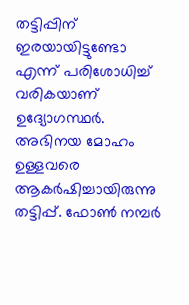തട്ടിപ്പിന് ഇരയായിട്ടുണ്ടോ എന്ന് പരിശോധിച്ച് വരികയാണ് ഉദ്യോഗസ്ഥര്‍. അഭിനയ മോഹം ഉള്ളവരെ ആകര്‍ഷിച്ചായിരുന്നു തട്ടിപ്പ്. ഫോണ്‍ നമ്പര്‍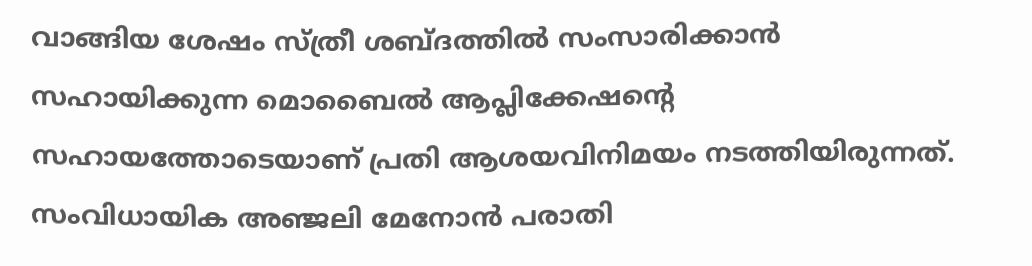വാങ്ങിയ ശേഷം സ്ത്രീ ശബ്ദത്തില്‍ സംസാരിക്കാന്‍ സഹായിക്കുന്ന മൊബൈല്‍ ആപ്ലിക്കേഷന്റെ സഹായത്തോടെയാണ് പ്രതി ആശയവിനിമയം നടത്തിയിരുന്നത്. സംവിധായിക അഞ്ജലി മേനോന്‍ പരാതി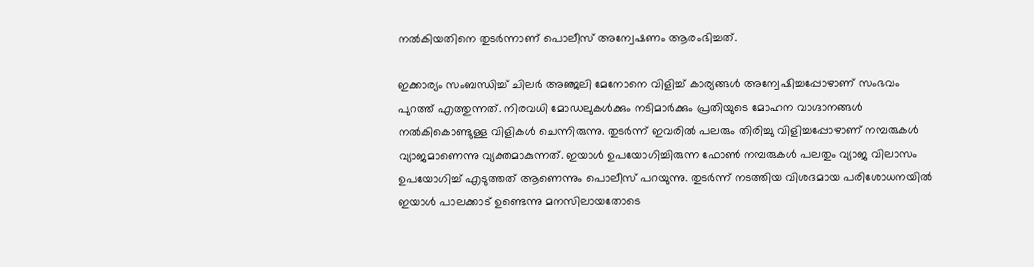നല്‍കിയതിനെ തുടര്‍ന്നാണ് പൊലീസ് അന്വേഷണം ആരംഭിച്ചത്.

ഇക്കാര്യം സംബന്ധിച്ച് ചിലര്‍ അഞ്ജലി മേനോനെ വിളിച്ച് കാര്യങ്ങള്‍ അന്വേഷിച്ചപ്പോഴാണ് സംഭവം പുറത്ത് എത്തുന്നത്. നിരവധി മോഡലുകള്‍ക്കും നടിമാര്‍ക്കും പ്രതിയുടെ മോഹന വാഗ്ദാനങ്ങള്‍ നല്‍കികൊണ്ടുള്ള വിളികള്‍ ചെന്നിരുന്നു. തുടര്‍ന്ന് ഇവരില്‍ പലരും തിരിച്ചു വിളിച്ചപ്പോഴാണ് നമ്പരുകള്‍ വ്യാജമാണെന്നു വ്യക്തമാകുന്നത്. ഇയാള്‍ ഉപയോഗിച്ചിരുന്ന ഫോണ്‍ നമ്പരുകള്‍ പലതും വ്യാജ വിലാസം ഉപയോഗിച്ച് എടുത്തത് ആണെന്നും പൊലീസ് പറയുന്നു. തുടര്‍ന്ന് നടത്തിയ വിശദമായ പരിശോധനയില്‍ ഇയാള്‍ പാലക്കാട് ഉണ്ടെന്നു മനസിലായതോടെ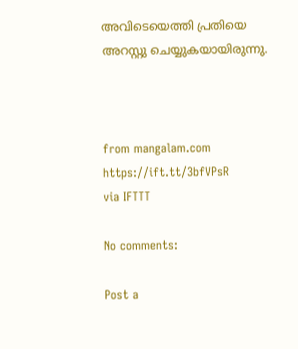അവിടെയെത്തി പ്രതിയെ അറസ്റ്റു ചെയ്യുകയായിരുന്നു.



from mangalam.com https://ift.tt/3bfVPsR
via IFTTT

No comments:

Post a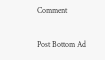Comment

Post Bottom Ad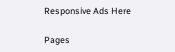Responsive Ads Here

Pages